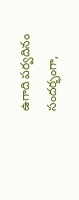ఉగాది పర్వదినం సందర్భంగా,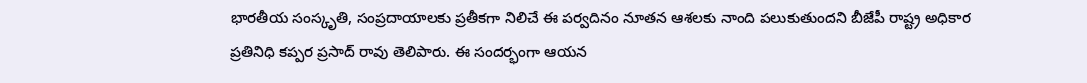భారతీయ సంస్కృతి, సంప్రదాయాలకు ప్రతీకగా నిలిచే ఈ పర్వదినం నూతన ఆశలకు నాంది పలుకుతుందని బీజేపీ రాష్ట్ర అధికార ప్రతినిధి కప్పర ప్రసాద్ రావు తెలిపారు. ఈ సందర్భంగా ఆయన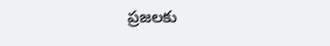ప్రజలకు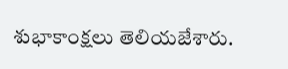శుభాకాంక్షలు తెలియజేశారు.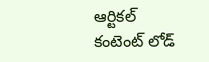ఆర్టికల్ కంటెంట్ లోడ్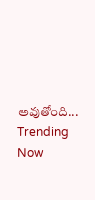అవుతోంది...
Trending Now